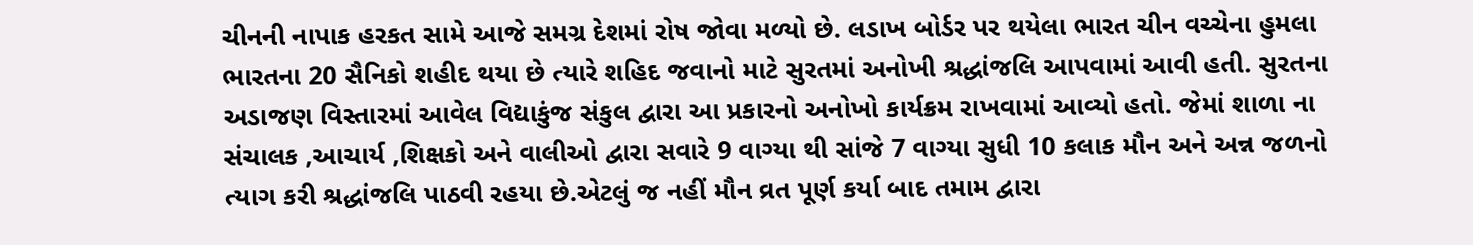ચીનની નાપાક હરકત સામે આજે સમગ્ર દેશમાં રોષ જોવા મળ્યો છે. લડાખ બોર્ડર પર થયેલા ભારત ચીન વચ્ચેના હુમલા ભારતના 20 સૈનિકો શહીદ થયા છે ત્યારે શહિદ જવાનો માટે સુરતમાં અનોખી શ્રદ્ધાંજલિ આપવામાં આવી હતી. સુરતના અડાજણ વિસ્તારમાં આવેલ વિદ્યાકુંજ સંકુલ દ્વારા આ પ્રકારનો અનોખો કાર્યક્રમ રાખવામાં આવ્યો હતો. જેમાં શાળા ના સંચાલક ,આચાર્ય ,શિક્ષકો અને વાલીઓ દ્વારા સવારે 9 વાગ્યા થી સાંજે 7 વાગ્યા સુધી 10 કલાક મૌન અને અન્ન જળનો ત્યાગ કરી શ્રદ્ધાંજલિ પાઠવી રહયા છે.એટલું જ નહીં મૌન વ્રત પૂર્ણ કર્યા બાદ તમામ દ્વારા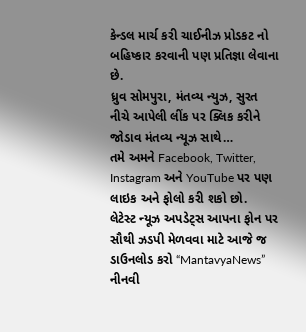કેન્ડલ માર્ચ કરી ચાઈનીઝ પ્રોડકટ નો બહિષ્કાર કરવાની પણ પ્રતિજ્ઞા લેવાના છે.
ધ્રુવ સોમપુરા, મંતવ્ય ન્યુઝ, સુરત
નીચે આપેલી લીંક પર ક્લિક કરીને જોડાવ મંતવ્ય ન્યૂઝ સાથે…
તમે અમને Facebook, Twitter, Instagram અને YouTube પર પણ લાઇક અને ફોલો કરી શકો છો.
લેટેસ્ટ ન્યૂઝ અપડેટ્સ આપના ફોન પર સૌથી ઝડપી મેળવવા માટે આજે જ ડાઉનલોડ કરો “MantavyaNews” નીનવી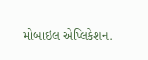મોબાઇલ એપ્લિકેશન.